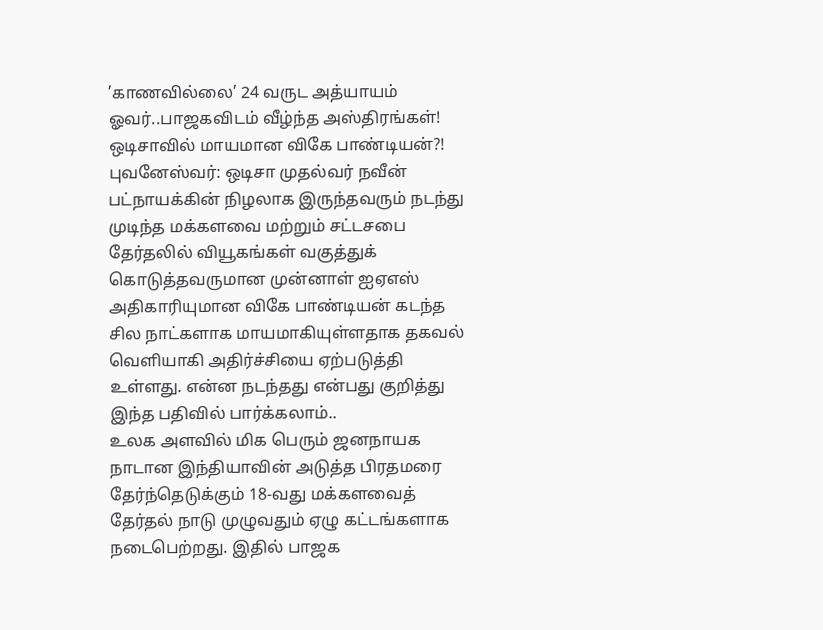’காணவில்லை’ 24 வருட அத்யாயம் ஓவர்..பாஜகவிடம் வீழ்ந்த அஸ்திரங்கள்! ஒடிசாவில் மாயமான விகே பாண்டியன்?!
புவனேஸ்வர்: ஒடிசா முதல்வர் நவீன் பட்நாயக்கின் நிழலாக இருந்தவரும் நடந்து முடிந்த மக்களவை மற்றும் சட்டசபை தேர்தலில் வியூகங்கள் வகுத்துக் கொடுத்தவருமான முன்னாள் ஐஏஎஸ் அதிகாரியுமான விகே பாண்டியன் கடந்த சில நாட்களாக மாயமாகியுள்ளதாக தகவல் வெளியாகி அதிர்ச்சியை ஏற்படுத்தி உள்ளது. என்ன நடந்தது என்பது குறித்து இந்த பதிவில் பார்க்கலாம்..
உலக அளவில் மிக பெரும் ஜனநாயக நாடான இந்தியாவின் அடுத்த பிரதமரை தேர்ந்தெடுக்கும் 18-வது மக்களவைத் தேர்தல் நாடு முழுவதும் ஏழு கட்டங்களாக நடைபெற்றது. இதில் பாஜக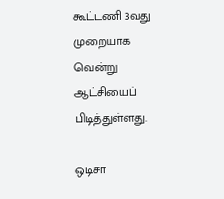கூட்டணி 3வது முறையாக வென்று ஆட்சியைப் பிடித்துள்ளது.

ஒடிசா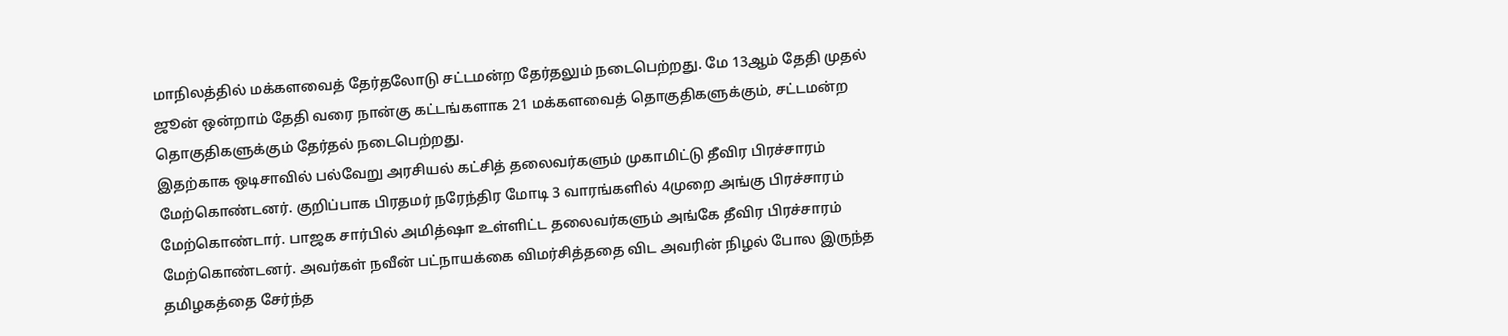மாநிலத்தில் மக்களவைத் தேர்தலோடு சட்டமன்ற தேர்தலும் நடைபெற்றது. மே 13ஆம் தேதி முதல் ஜூன் ஒன்றாம் தேதி வரை நான்கு கட்டங்களாக 21 மக்களவைத் தொகுதிகளுக்கும், சட்டமன்ற தொகுதிகளுக்கும் தேர்தல் நடைபெற்றது.
இதற்காக ஒடிசாவில் பல்வேறு அரசியல் கட்சித் தலைவர்களும் முகாமிட்டு தீவிர பிரச்சாரம் மேற்கொண்டனர். குறிப்பாக பிரதமர் நரேந்திர மோடி 3 வாரங்களில் 4முறை அங்கு பிரச்சாரம் மேற்கொண்டார். பாஜக சார்பில் அமித்ஷா உள்ளிட்ட தலைவர்களும் அங்கே தீவிர பிரச்சாரம் மேற்கொண்டனர். அவர்கள் நவீன் பட்நாயக்கை விமர்சித்ததை விட அவரின் நிழல் போல இருந்த தமிழகத்தை சேர்ந்த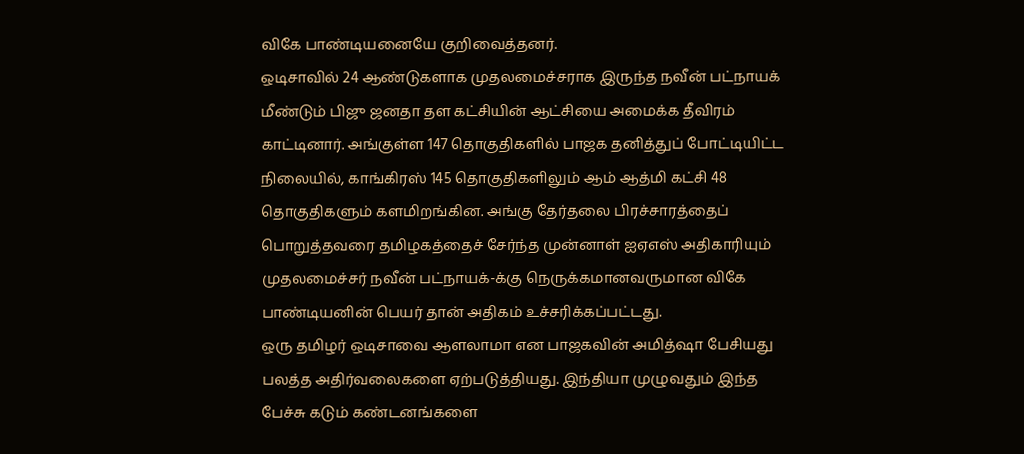விகே பாண்டியனையே குறிவைத்தனர்.
ஒடிசாவில் 24 ஆண்டுகளாக முதலமைச்சராக இருந்த நவீன் பட்நாயக் மீண்டும் பிஜு ஜனதா தள கட்சியின் ஆட்சியை அமைக்க தீவிரம் காட்டினார். அங்குள்ள 147 தொகுதிகளில் பாஜக தனித்துப் போட்டியிட்ட நிலையில், காங்கிரஸ் 145 தொகுதிகளிலும் ஆம் ஆத்மி கட்சி 48 தொகுதிகளும் களமிறங்கின. அங்கு தேர்தலை பிரச்சாரத்தைப் பொறுத்தவரை தமிழகத்தைச் சேர்ந்த முன்னாள் ஐஏஎஸ் அதிகாரியும் முதலமைச்சர் நவீன் பட்நாயக்-க்கு நெருக்கமானவருமான விகே பாண்டியனின் பெயர் தான் அதிகம் உச்சரிக்கப்பட்டது.
ஒரு தமிழர் ஒடிசாவை ஆளலாமா என பாஜகவின் அமித்ஷா பேசியது பலத்த அதிர்வலைகளை ஏற்படுத்தியது. இந்தியா முழுவதும் இந்த பேச்சு கடும் கண்டனங்களை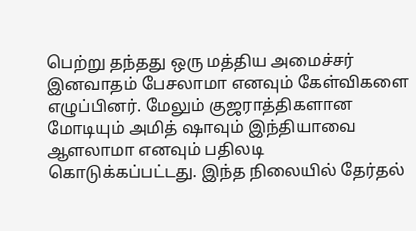பெற்று தந்தது ஒரு மத்திய அமைச்சர் இனவாதம் பேசலாமா எனவும் கேள்விகளை எழுப்பினர். மேலும் குஜராத்திகளான மோடியும் அமித் ஷாவும் இந்தியாவை ஆளலாமா எனவும் பதிலடி கொடுக்கப்பட்டது. இந்த நிலையில் தேர்தல்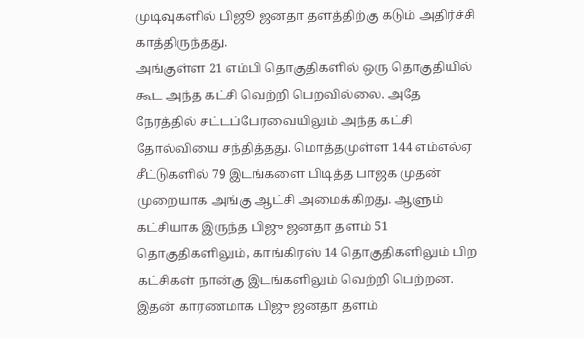முடிவுகளில் பிஜூ ஜனதா தளத்திற்கு கடும் அதிர்ச்சி காத்திருந்தது.
அங்குள்ள 21 எம்பி தொகுதிகளில் ஒரு தொகுதியில் கூட அந்த கட்சி வெற்றி பெறவில்லை. அதே நேரத்தில் சட்டப்பேரவையிலும் அந்த கட்சி தோல்வியை சந்தித்தது. மொத்தமுள்ள 144 எம்எல்ஏ சீட்டுகளில் 79 இடங்களை பிடித்த பாஜக முதன் முறையாக அங்கு ஆட்சி அமைக்கிறது. ஆளும் கட்சியாக இருந்த பிஜு ஜனதா தளம் 51 தொகுதிகளிலும், காங்கிரஸ் 14 தொகுதிகளிலும் பிற கட்சிகள் நான்கு இடங்களிலும் வெற்றி பெற்றன.
இதன் காரணமாக பிஜு ஜனதா தளம்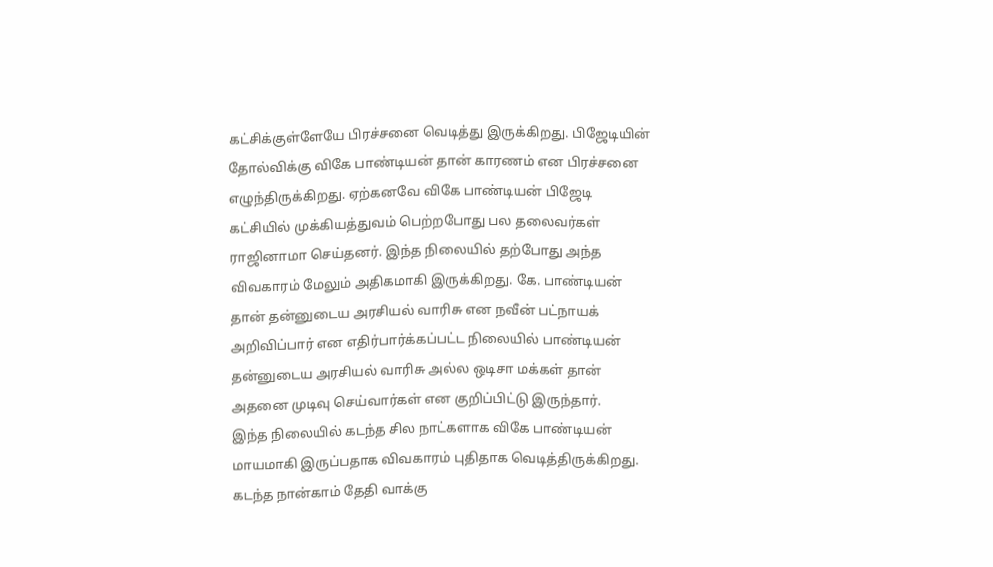கட்சிக்குள்ளேயே பிரச்சனை வெடித்து இருக்கிறது. பிஜேடியின் தோல்விக்கு விகே பாண்டியன் தான் காரணம் என பிரச்சனை எழுந்திருக்கிறது. ஏற்கனவே விகே பாண்டியன் பிஜேடி கட்சியில் முக்கியத்துவம் பெற்றபோது பல தலைவர்கள் ராஜினாமா செய்தனர். இந்த நிலையில் தற்போது அந்த விவகாரம் மேலும் அதிகமாகி இருக்கிறது. கே. பாண்டியன் தான் தன்னுடைய அரசியல் வாரிசு என நவீன் பட்நாயக் அறிவிப்பார் என எதிர்பார்க்கப்பட்ட நிலையில் பாண்டியன் தன்னுடைய அரசியல் வாரிசு அல்ல ஒடிசா மக்கள் தான் அதனை முடிவு செய்வார்கள் என குறிப்பிட்டு இருந்தார்.
இந்த நிலையில் கடந்த சில நாட்களாக விகே பாண்டியன் மாயமாகி இருப்பதாக விவகாரம் புதிதாக வெடித்திருக்கிறது. கடந்த நான்காம் தேதி வாக்கு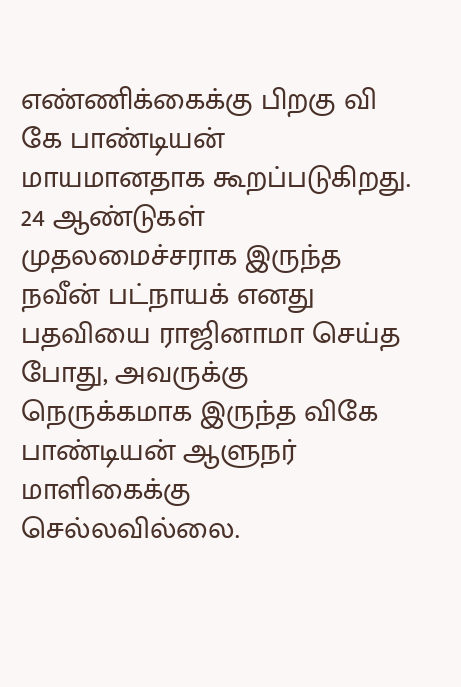எண்ணிக்கைக்கு பிறகு வி கே பாண்டியன் மாயமானதாக கூறப்படுகிறது. 24 ஆண்டுகள் முதலமைச்சராக இருந்த நவீன் பட்நாயக் எனது பதவியை ராஜினாமா செய்த போது, அவருக்கு நெருக்கமாக இருந்த விகே பாண்டியன் ஆளுநர் மாளிகைக்கு செல்லவில்லை.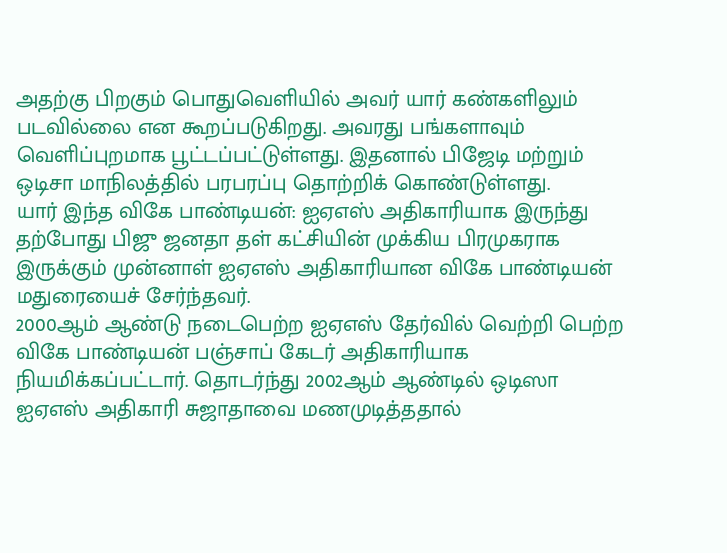அதற்கு பிறகும் பொதுவெளியில் அவர் யார் கண்களிலும் படவில்லை என கூறப்படுகிறது. அவரது பங்களாவும் வெளிப்புறமாக பூட்டப்பட்டுள்ளது. இதனால் பிஜேடி மற்றும் ஒடிசா மாநிலத்தில் பரபரப்பு தொற்றிக் கொண்டுள்ளது.
யார் இந்த விகே பாண்டியன்: ஐஏஎஸ் அதிகாரியாக இருந்து தற்போது பிஜு ஜனதா தள் கட்சியின் முக்கிய பிரமுகராக இருக்கும் முன்னாள் ஐஏஎஸ் அதிகாரியான விகே பாண்டியன் மதுரையைச் சேர்ந்தவர்.
2000ஆம் ஆண்டு நடைபெற்ற ஐஏஎஸ் தேர்வில் வெற்றி பெற்ற விகே பாண்டியன் பஞ்சாப் கேடர் அதிகாரியாக நியமிக்கப்பட்டார். தொடர்ந்து 2002ஆம் ஆண்டில் ஒடிஸா ஐஏஎஸ் அதிகாரி சுஜாதாவை மணமுடித்ததால்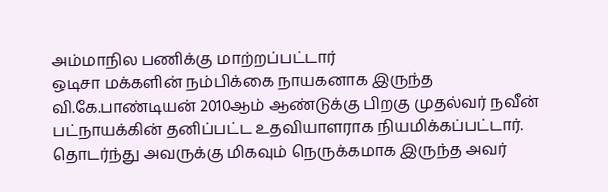அம்மாநில பணிக்கு மாற்றப்பட்டார்
ஒடிசா மக்களின் நம்பிக்கை நாயகனாக இருந்த வி.கே.பாண்டியன் 2010ஆம் ஆண்டுக்கு பிறகு முதல்வர் நவீன் பட்நாயக்கின் தனிப்பட்ட உதவியாளராக நியமிக்கப்பட்டார். தொடர்ந்து அவருக்கு மிகவும் நெருக்கமாக இருந்த அவர்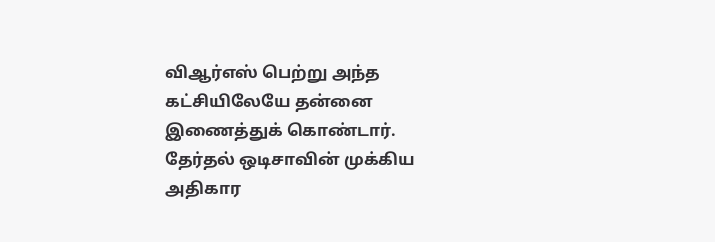விஆர்எஸ் பெற்று அந்த கட்சியிலேயே தன்னை இணைத்துக் கொண்டார். தேர்தல் ஒடிசாவின் முக்கிய அதிகார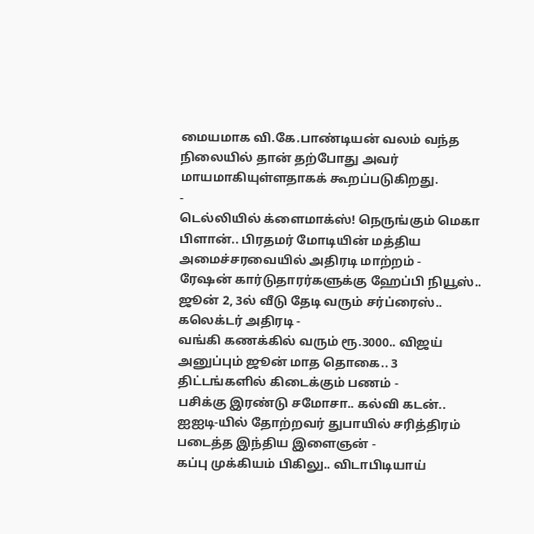மையமாக வி.கே.பாண்டியன் வலம் வந்த நிலையில் தான் தற்போது அவர் மாயமாகியுள்ளதாகக் கூறப்படுகிறது.
-
டெல்லியில் க்ளைமாக்ஸ்! நெருங்கும் மெகா பிளான்.. பிரதமர் மோடியின் மத்திய அமைச்சரவையில் அதிரடி மாற்றம் -
ரேஷன் கார்டுதாரர்களுக்கு ஹேப்பி நியூஸ்.. ஜூன் 2, 3ல் வீடு தேடி வரும் சர்ப்ரைஸ்.. கலெக்டர் அதிரடி -
வங்கி கணக்கில் வரும் ரூ.3000.. விஜய் அனுப்பும் ஜூன் மாத தொகை.. 3 திட்டங்களில் கிடைக்கும் பணம் -
பசிக்கு இரண்டு சமோசா.. கல்வி கடன்.. ஐஐடி-யில் தோற்றவர் துபாயில் சரித்திரம் படைத்த இந்திய இளைஞன் -
கப்பு முக்கியம் பிகிலு.. விடாபிடியாய்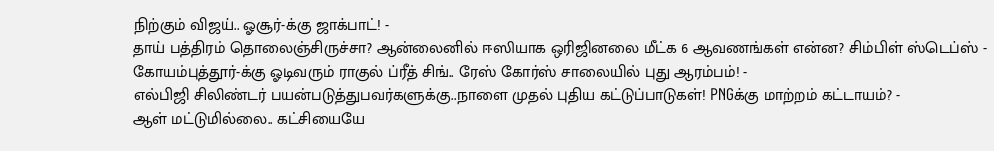நிற்கும் விஜய்.. ஓசூர்-க்கு ஜாக்பாட்! -
தாய் பத்திரம் தொலைஞ்சிருச்சா? ஆன்லைனில் ஈஸியாக ஒரிஜினலை மீட்க 6 ஆவணங்கள் என்ன? சிம்பிள் ஸ்டெப்ஸ் -
கோயம்புத்தூர்-க்கு ஓடிவரும் ராகுல் ப்ரீத் சிங்.. ரேஸ் கோர்ஸ் சாலையில் புது ஆரம்பம்! -
எல்பிஜி சிலிண்டர் பயன்படுத்துபவர்களுக்கு..நாளை முதல் புதிய கட்டுப்பாடுகள்! PNGக்கு மாற்றம் கட்டாயம்? -
ஆள் மட்டுமில்லை.. கட்சியையே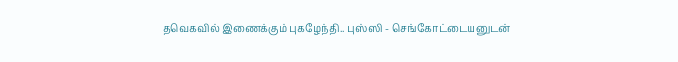தவெகவில் இணைக்கும் புகழேந்தி.. புஸ்ஸி - செங்கோட்டையனுடன்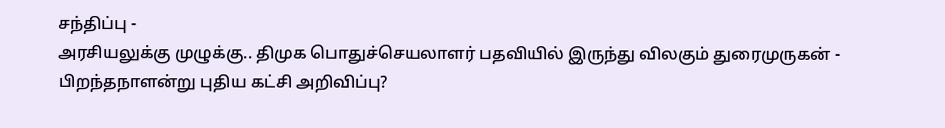சந்திப்பு -
அரசியலுக்கு முழுக்கு.. திமுக பொதுச்செயலாளர் பதவியில் இருந்து விலகும் துரைமுருகன் -
பிறந்தநாளன்று புதிய கட்சி அறிவிப்பு?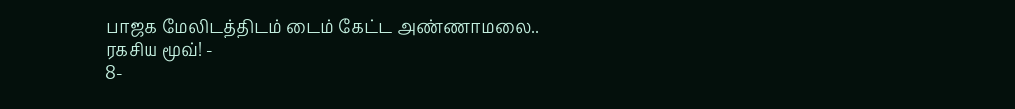பாஜக மேலிடத்திடம் டைம் கேட்ட அண்ணாமலை.. ரகசிய மூவ்! -
8-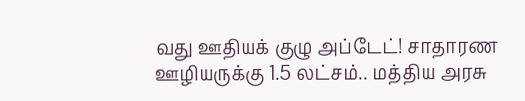வது ஊதியக் குழு அப்டேட்! சாதாரண ஊழியருக்கு 1.5 லட்சம்.. மத்திய அரசு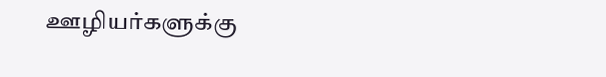ஊழியர்களுக்கு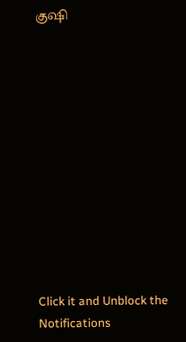குஷி












Click it and Unblock the Notifications